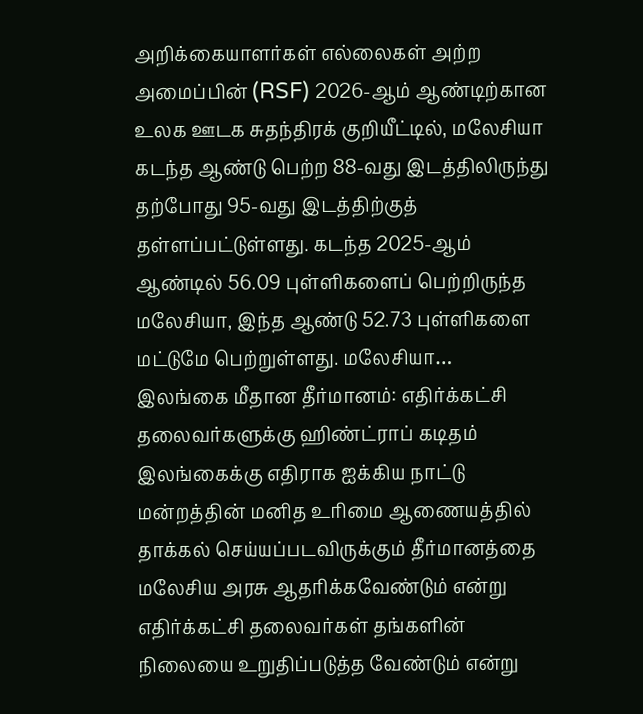அறிக்கையாளர்கள் எல்லைகள் அற்ற அமைப்பின் (RSF) 2026-ஆம் ஆண்டிற்கான உலக ஊடக சுதந்திரக் குறியீட்டில், மலேசியா கடந்த ஆண்டு பெற்ற 88-வது இடத்திலிருந்து தற்போது 95-வது இடத்திற்குத் தள்ளப்பட்டுள்ளது. கடந்த 2025-ஆம் ஆண்டில் 56.09 புள்ளிகளைப் பெற்றிருந்த மலேசியா, இந்த ஆண்டு 52.73 புள்ளிகளை மட்டுமே பெற்றுள்ளது. மலேசியா…
இலங்கை மீதான தீர்மானம்: எதிர்க்கட்சி தலைவர்களுக்கு ஹிண்ட்ராப் கடிதம்
இலங்கைக்கு எதிராக ஐக்கிய நாட்டு மன்றத்தின் மனித உரிமை ஆணையத்தில் தாக்கல் செய்யப்படவிருக்கும் தீர்மானத்தை மலேசிய அரசு ஆதரிக்கவேண்டும் என்று எதிர்க்கட்சி தலைவர்கள் தங்களின் நிலையை உறுதிப்படுத்த வேண்டும் என்று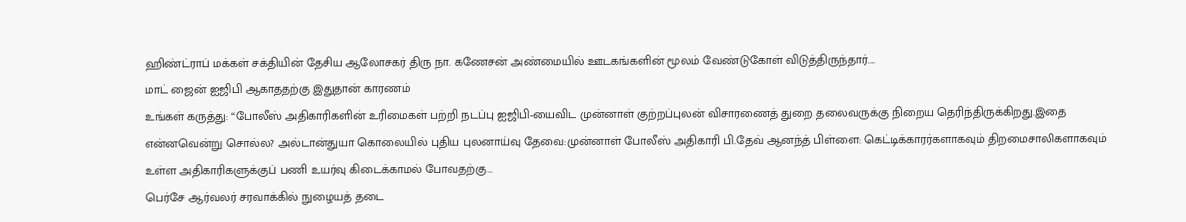ஹிண்ட்ராப் மக்கள் சக்தியின் தேசிய ஆலோசகர் திரு நா. கணேசன் அண்மையில் ஊடகங்களின் மூலம் வேண்டுகோள் விடுத்திருந்தார்.…
மாட் ஜைன் ஐஜிபி ஆகாததற்கு இதுதான் காரணம்
உங்கள் கருத்து: “போலீஸ் அதிகாரிகளின் உரிமைகள் பற்றி நடப்பு ஐஜிபி-யைவிட முன்னாள் குற்றப்புலன் விசாரணைத் துறை தலைவருக்கு நிறைய தெரிந்திருக்கிறது.இதை என்னவென்று சொல்ல? அல்டான்துயா கொலையில் புதிய புலனாய்வு தேவை:முன்னாள் போலீஸ் அதிகாரி பி.தேவ் ஆனந்த் பிள்ளை: கெட்டிக்காரர்களாகவும் திறமைசாலிகளாகவும் உள்ள அதிகாரிகளுக்குப் பணி உயர்வு கிடைக்காமல் போவதற்கு…
பெர்சே ஆர்வலர் சரவாக்கில் நுழையத் தடை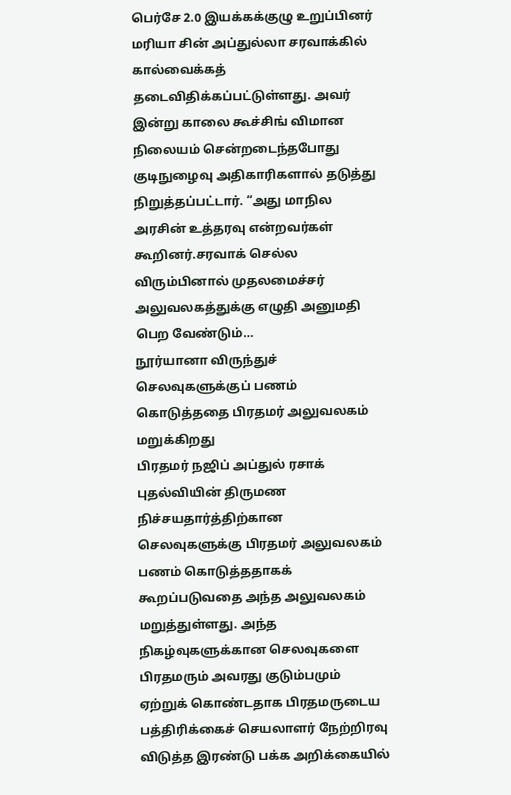பெர்சே 2.0 இயக்கக்குழு உறுப்பினர் மரியா சின் அப்துல்லா சரவாக்கில் கால்வைக்கத் தடைவிதிக்கப்பட்டுள்ளது. அவர் இன்று காலை கூச்சிங் விமான நிலையம் சென்றடைந்தபோது குடிநுழைவு அதிகாரிகளால் தடுத்து நிறுத்தப்பட்டார். “அது மாநில அரசின் உத்தரவு என்றவர்கள் கூறினர்.சரவாக் செல்ல விரும்பினால் முதலமைச்சர் அலுவலகத்துக்கு எழுதி அனுமதி பெற வேண்டும்…
நூர்யானா விருந்துச் செலவுகளுக்குப் பணம் கொடுத்ததை பிரதமர் அலுவலகம் மறுக்கிறது
பிரதமர் நஜிப் அப்துல் ரசாக் புதல்வியின் திருமண நிச்சயதார்த்திற்கான செலவுகளுக்கு பிரதமர் அலுவலகம் பணம் கொடுத்ததாகக் கூறப்படுவதை அந்த அலுவலகம் மறுத்துள்ளது. அந்த நிகழ்வுகளுக்கான செலவுகளை பிரதமரும் அவரது குடும்பமும் ஏற்றுக் கொண்டதாக பிரதமருடைய பத்திரிக்கைச் செயலாளர் நேற்றிரவு விடுத்த இரண்டு பக்க அறிக்கையில்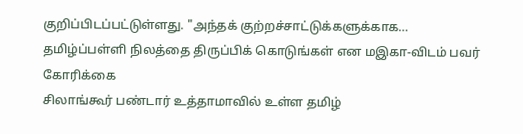குறிப்பிடப்பட்டுள்ளது. "அந்தக் குற்றச்சாட்டுக்களுக்காக…
தமிழ்ப்பள்ளி நிலத்தை திருப்பிக் கொடுங்கள் என மஇகா-விடம் பவர் கோரிக்கை
சிலாங்கூர் பண்டார் உத்தாமாவில் உள்ள தமிழ்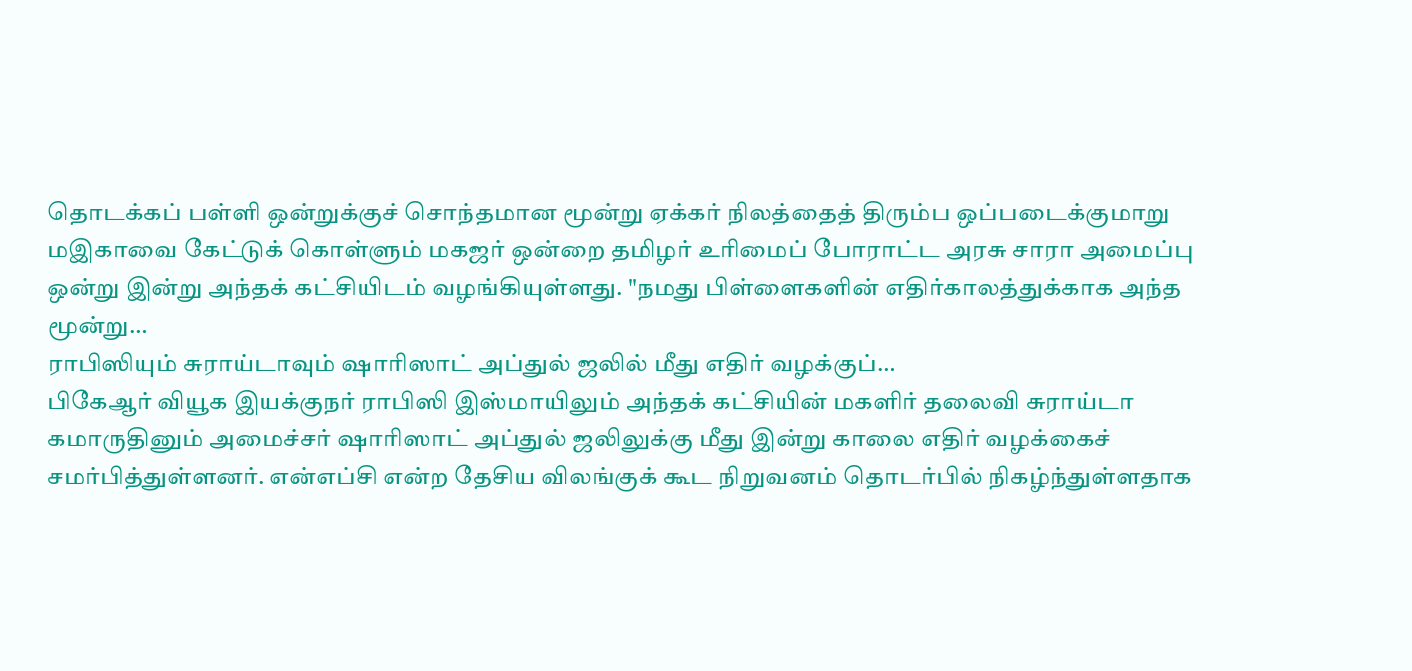தொடக்கப் பள்ளி ஒன்றுக்குச் சொந்தமான மூன்று ஏக்கர் நிலத்தைத் திரும்ப ஒப்படைக்குமாறு மஇகாவை கேட்டுக் கொள்ளும் மகஜர் ஒன்றை தமிழர் உரிமைப் போராட்ட அரசு சாரா அமைப்பு ஒன்று இன்று அந்தக் கட்சியிடம் வழங்கியுள்ளது. "நமது பிள்ளைகளின் எதிர்காலத்துக்காக அந்த மூன்று…
ராபிஸியும் சுராய்டாவும் ஷாரிஸாட் அப்துல் ஜலில் மீது எதிர் வழக்குப்…
பிகேஆர் வியூக இயக்குநர் ராபிஸி இஸ்மாயிலும் அந்தக் கட்சியின் மகளிர் தலைவி சுராய்டா கமாருதினும் அமைச்சர் ஷாரிஸாட் அப்துல் ஜலிலுக்கு மீது இன்று காலை எதிர் வழக்கைச் சமர்பித்துள்ளனர். என்எப்சி என்ற தேசிய விலங்குக் கூட நிறுவனம் தொடர்பில் நிகழ்ந்துள்ளதாக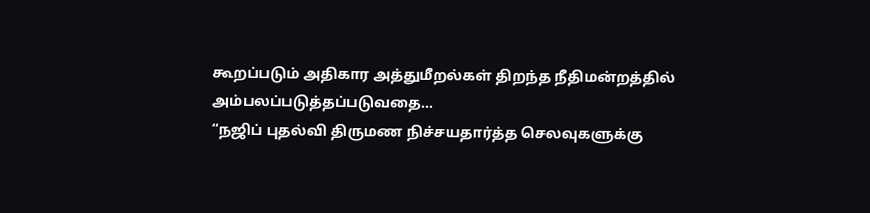கூறப்படும் அதிகார அத்துமீறல்கள் திறந்த நீதிமன்றத்தில் அம்பலப்படுத்தப்படுவதை…
“நஜிப் புதல்வி திருமண நிச்சயதார்த்த செலவுகளுக்கு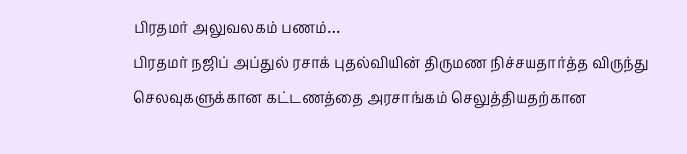பிரதமர் அலுவலகம் பணம்…
பிரதமர் நஜிப் அப்துல் ரசாக் புதல்வியின் திருமண நிச்சயதார்த்த விருந்து செலவுகளுக்கான கட்டணத்தை அரசாங்கம் செலுத்தியதற்கான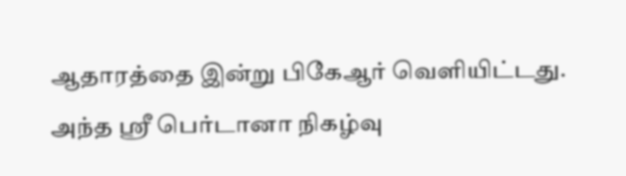ஆதாரத்தை இன்று பிகேஆர் வெளியிட்டது. அந்த ஸ்ரீ பெர்டானா நிகழ்வு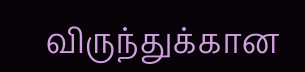விருந்துக்கான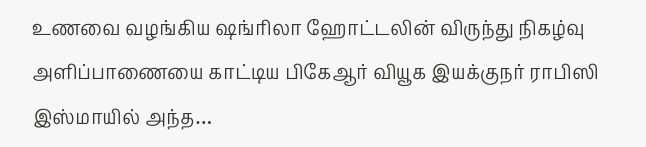உணவை வழங்கிய ஷங்ரிலா ஹோட்டலின் விருந்து நிகழ்வு அளிப்பாணையை காட்டிய பிகேஆர் வியூக இயக்குநர் ராபிஸி இஸ்மாயில் அந்த…